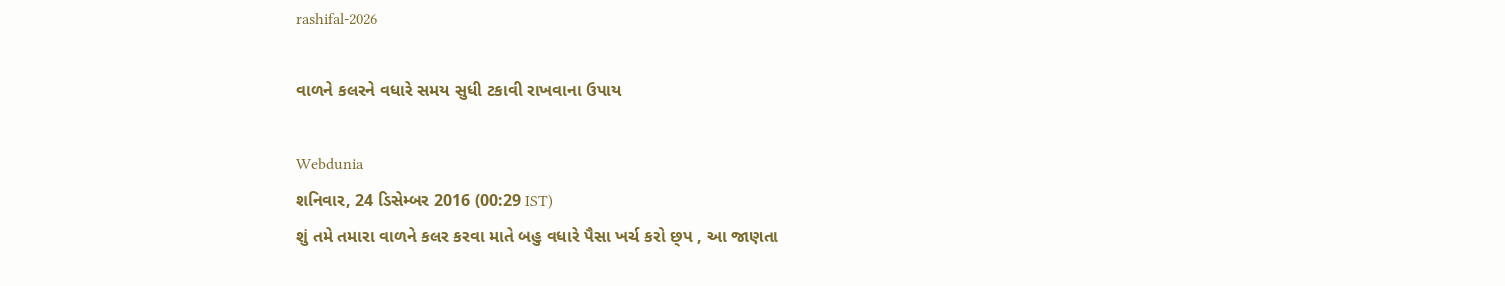rashifal-2026

વાળને કલરને વધારે સમય સુધી ટકાવી રાખવાના ઉપાય

Webdunia
શનિવાર, 24 ડિસેમ્બર 2016 (00:29 IST)
શું તમે તમારા વાળને કલર કરવા માતે બહુ વધારે પૈસા ખર્ચ કરો છ્પ , આ જાણતા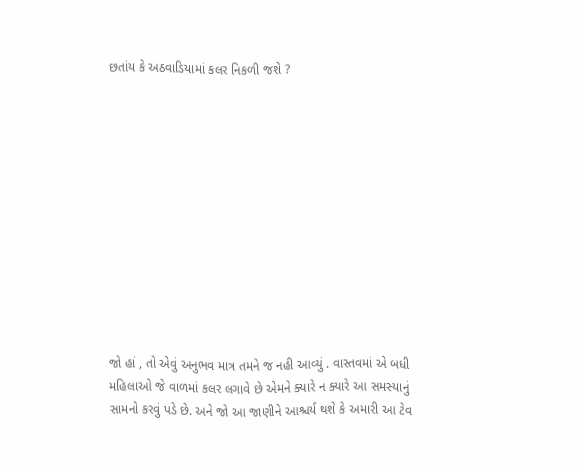છતાંય કે અઠવાડિયામાં કલર નિકળી જશે ?












જો હાં , તો એવું અનુભવ માત્ર તમને જ નહી આવ્યું . વાસ્તવમાં એ બધી મહિલાઓ જે વાળમાં કલર લગાવે છે એમને ક્યારે ન ક્યારે આ સમસ્યાનું સામનો કરવું પડે છે. અને જો આ જાણીને આશ્ચર્ય થશે કે અમારી આ ટેવ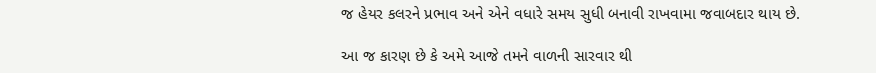જ હેયર કલરને પ્રભાવ અને એને વધારે સમય સુધી બનાવી રાખવામા જવાબદાર થાય છે.

આ જ કારણ છે કે અમે આજે તમને વાળની સારવાર થી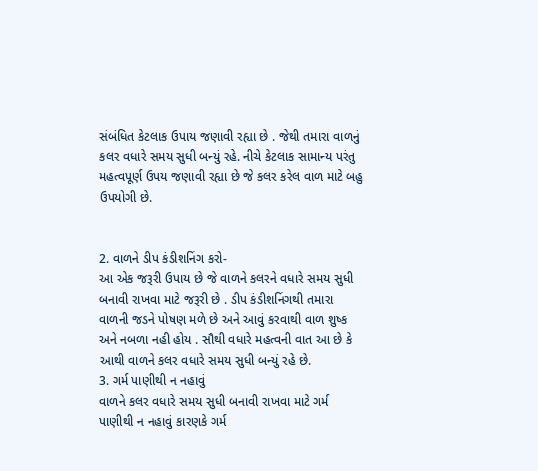સંબંધિત કેટલાક ઉપાય જણાવી રહ્યા છે . જેથી તમારા વાળનું કલર વધારે સમય સુધી બન્યું રહે. નીચે કેટલાક સામાન્ય પરંતુ મહત્વપૂર્ણ ઉપય જણાવી રહ્યા છે જે કલર કરેલ વાળ માટે બહુ ઉપયોગી છે.


2. વાળને ડીપ કંડીશનિંગ કરો-
આ એક જરૂરી ઉપાય છે જે વાળને કલરને વધારે સમય સુધી બનાવી રાખવા માટે જરૂરી છે . ડીપ કંડીશનિંગથી તમારા વાળની જડને પોષણ મળે છે અને આવું કરવાથી વાળ શુષ્ક અને નબળા નહી હોય . સૌથી વધારે મહત્વની વાત આ છે કે આથી વાળને કલર વધારે સમય સુધી બન્યું રહે છે.
3. ગર્મ પાણીથી ન નહાવું
વાળને કલર વધારે સમય સુધી બનાવી રાખવા માટે ગર્મ પાણીથી ન નહાવું કારણકે ગર્મ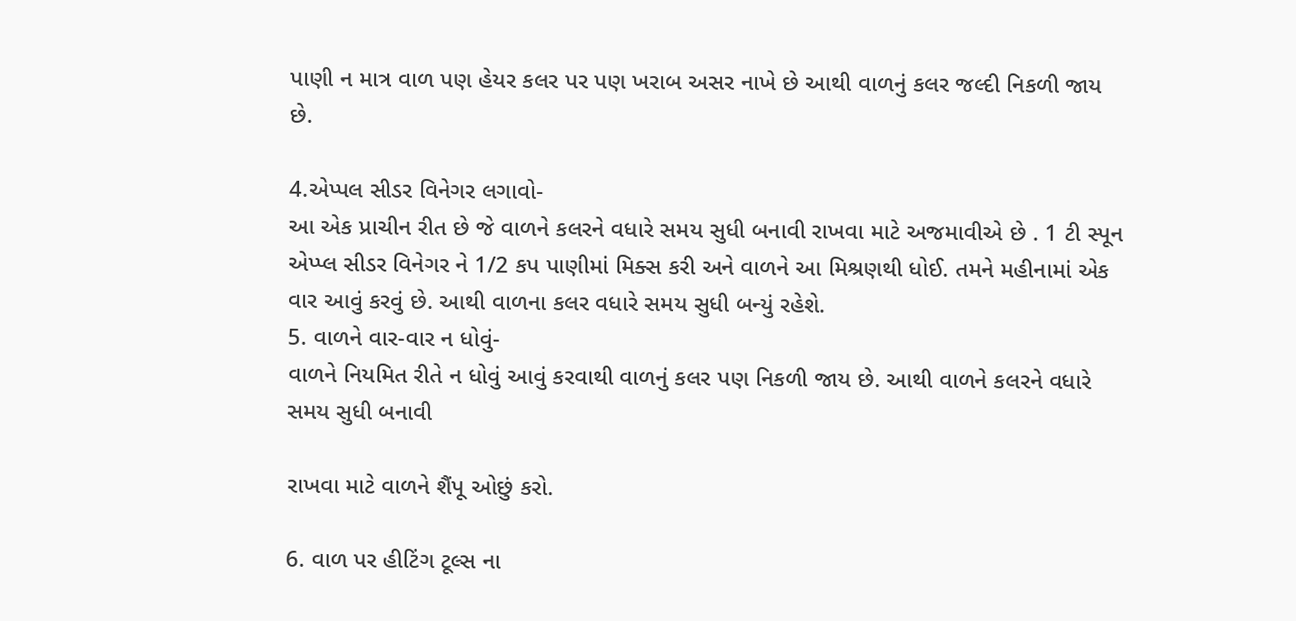પાણી ન માત્ર વાળ પણ હેયર કલર પર પણ ખરાબ અસર નાખે છે આથી વાળનું કલર જલ્દી નિકળી જાય છે.

4.એપ્પલ સીડર વિનેગર લગાવો-
આ એક પ્રાચીન રીત છે જે વાળને કલરને વધારે સમય સુધી બનાવી રાખવા માટે અજમાવીએ છે . 1 ટી સ્પૂન એપ્પ્લ સીડર વિનેગર ને 1/2 કપ પાણીમાં મિક્સ કરી અને વાળને આ મિશ્રણથી ધોઈ. તમને મહીનામાં એક વાર આવું કરવું છે. આથી વાળના કલર વધારે સમય સુધી બન્યું રહેશે.
5. વાળને વાર-વાર ન ધોવું-
વાળને નિયમિત રીતે ન ધોવું આવું કરવાથી વાળનું કલર પણ નિકળી જાય છે. આથી વાળને કલરને વધારે સમય સુધી બનાવી

રાખવા માટે વાળને શૈંપૂ ઓછું કરો.

6. વાળ પર હીટિંગ ટૂલ્સ ના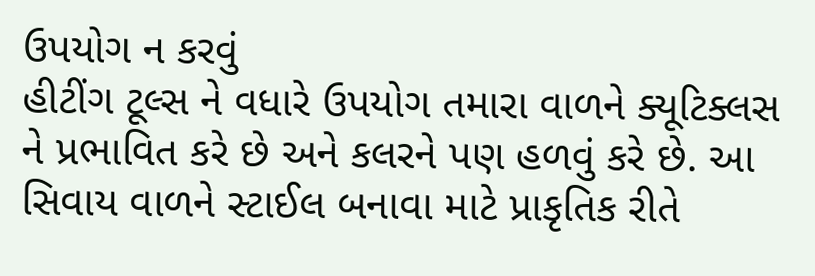ઉપયોગ ન કરવું
હીટીંગ ટૂલ્સ ને વધારે ઉપયોગ તમારા વાળને ક્યૂટિક્લસ ને પ્રભાવિત કરે છે અને કલરને પણ હળવું કરે છે. આ સિવાય વાળને સ્ટાઈલ બનાવા માટે પ્રાકૃતિક રીતે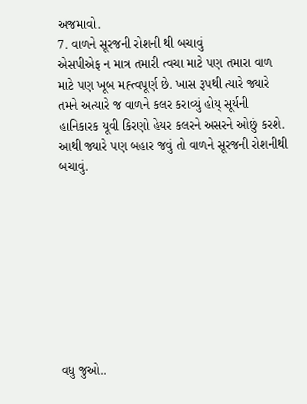અજમાવો.
7. વાળને સૂરજની રોશની થી બચાવું
એસપીએફ ન માત્ર તમારી ત્વચા માટે પણ તમારા વાળ માટે પણ ખૂબ મહ્ત્વપૂર્ણ છે. ખાસ રૂપથી ત્યારે જ્યારે તમને અત્યારે જ વાળને કલર કરાવ્યું હોય્ સૂર્યની હાનિકારક યૂવી કિરણો હેયર કલરને અસરને ઓછું કરશે. આથી જ્યારે પણ બહાર જવું તો વાળને સૂરજની રોશનીથી બચાવું.









વધુ જુઓ..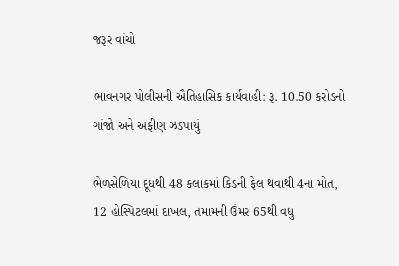જરૂર વાંચો

ભાવનગર પોલીસની ઐતિહાસિક કાર્યવાહી: રૂ. 10.50 કરોડનો ગાંજો અને અફીણ ઝડપાયું

ભેળસેળિયા દૂધથી 48 કલાકમાં કિડની ફેલ થવાથી 4ના મોત, 12 હોસ્પિટલમાં દાખલ, તમામની ઉંમર 65થી વધુ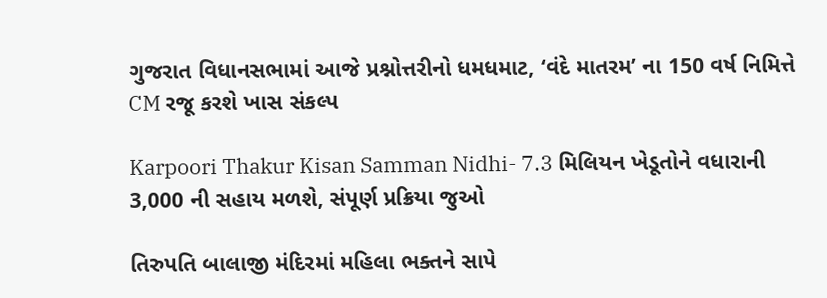ગુજરાત વિધાનસભામાં આજે પ્રશ્નોત્તરીનો ધમધમાટ, ‘વંદે માતરમ’ ના 150 વર્ષ નિમિત્તે CM રજૂ કરશે ખાસ સંકલ્પ

Karpoori Thakur Kisan Samman Nidhi- 7.3 મિલિયન ખેડૂતોને વધારાની 3,000 ની સહાય મળશે, સંપૂર્ણ પ્રક્રિયા જુઓ

તિરુપતિ બાલાજી મંદિરમાં મહિલા ભક્તને સાપે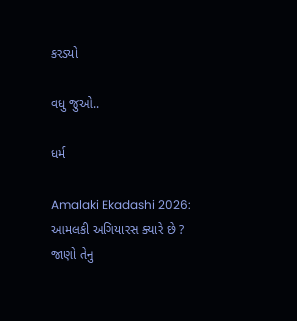કરડ્યો

વધુ જુઓ..

ધર્મ

Amalaki Ekadashi 2026: આમલકી અગિયારસ ક્યારે છે ? જાણો તેનુ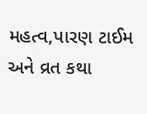મહત્વ,પારણ ટાઈમ અને વ્રત કથા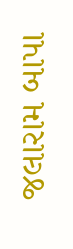જલારામ બાપા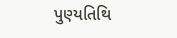પુણ્યતિથિ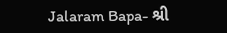Jalaram Bapa- શ્રી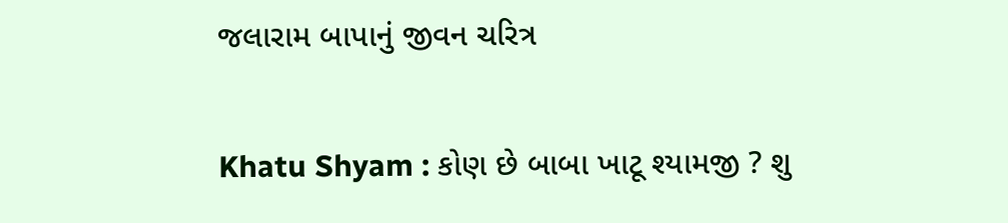જલારામ બાપાનું જીવન ચરિત્ર

Khatu Shyam : કોણ છે બાબા ખાટૂ શ્યામજી ? શુ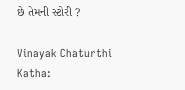છે તેમની સ્ટોરી ?

Vinayak Chaturthi Katha: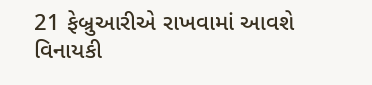21 ફેબ્રુઆરીએ રાખવામાં આવશે વિનાયકી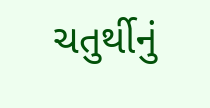ચતુર્થીનું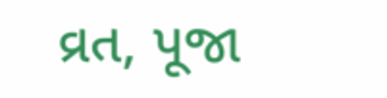વ્રત, પૂજા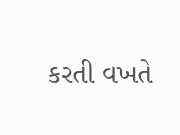કરતી વખતે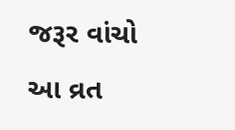જરૂર વાંચો આ વ્રત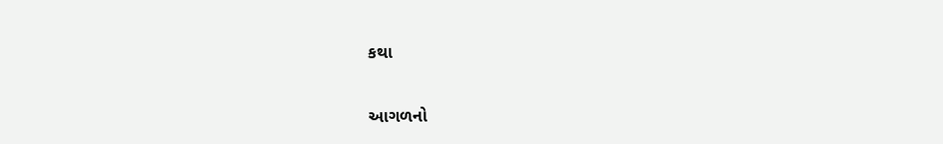કથા

આગળનો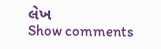લેખ
Show comments